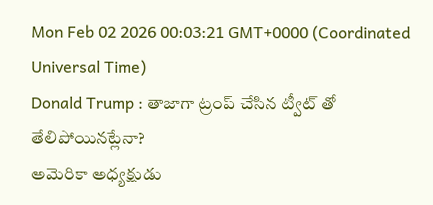Mon Feb 02 2026 00:03:21 GMT+0000 (Coordinated Universal Time)
Donald Trump : తాజాగా ట్రంప్ చేసిన ట్వీట్ తో తేలిపోయినట్లేనా?
అమెరికా అధ్యక్షుడు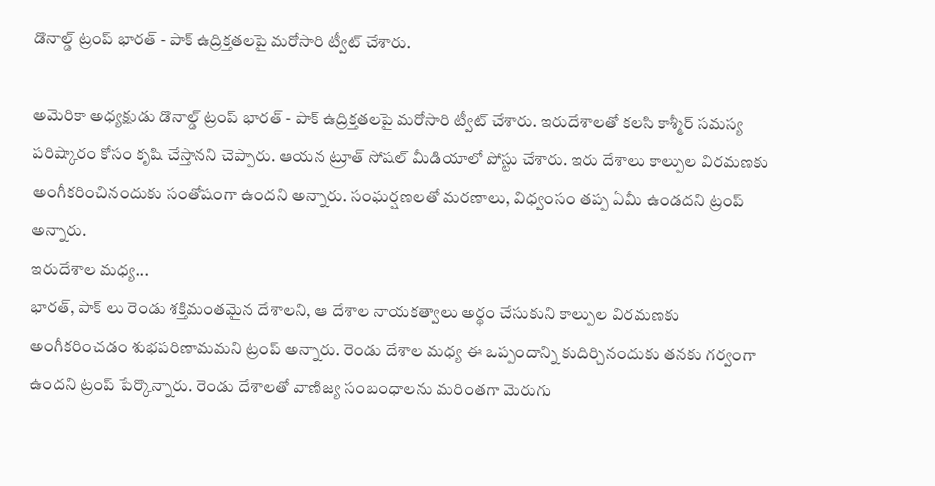డొనాల్డ్ ట్రంప్ భారత్ - పాక్ ఉద్రిక్తతలపై మరోసారి ట్వీట్ చేశారు.

అమెరికా అధ్యక్షుడు డొనాల్డ్ ట్రంప్ భారత్ - పాక్ ఉద్రిక్తతలపై మరోసారి ట్వీట్ చేశారు. ఇరుదేశాలతో కలసి కాశ్మీర్ సమస్య పరిష్కారం కోసం కృషి చేస్తానని చెప్పారు. ఆయన ట్రూత్ సోషల్ మీడియాలో పోస్టు చేశారు. ఇరు దేశాలు కాల్పుల విరమణకు అంగీకరించినందుకు సంతోషంగా ఉందని అన్నారు. సంఘర్షణలతో మరణాలు, విధ్వంసం తప్ప ఏమీ ఉండదని ట్రంప్ అన్నారు.
ఇరుదేశాల మధ్య...
భారత్, పాక్ లు రెండు శక్తిమంతమైన దేశాలని, ఆ దేశాల నాయకత్వాలు అర్థం చేసుకుని కాల్పుల విరమణకు అంగీకరించడం శుభపరిణామమని ట్రంప్ అన్నారు. రెండు దేశాల మధ్య ఈ ఒప్పందాన్ని కుదిర్చినందుకు తనకు గర్వంగా ఉందని ట్రంప్ పేర్కొన్నారు. రెండు దేశాలతో వాణిజ్య సంబంధాలను మరింతగా మెరుగు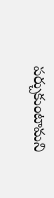పర్చుకుంటామని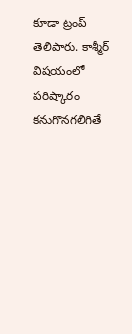కూడా ట్రంప్ తెలిపారు. కాశ్మీర్ విషయంలో పరిష్కారం కనుగొనగలిగితే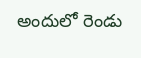అందులో రెండు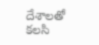దేశాలతో కలసి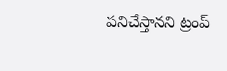పనిచేస్తానని ట్రంప్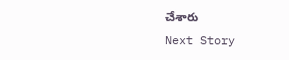చేశారు
Next Story